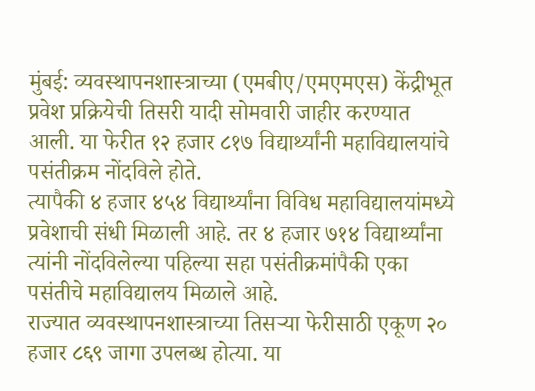मुंबई: व्यवस्थापनशास्त्राच्या (एमबीए/एमएमएस) केंद्रीभूत प्रवेश प्रक्रियेची तिसरी यादी सोमवारी जाहीर करण्यात आली. या फेरीत १२ हजार ८१७ विद्यार्थ्यांनी महाविद्यालयांचे पसंतीक्रम नोंदविले होते.
त्यापैकी ४ हजार ४५४ विद्यार्थ्यांना विविध महाविद्यालयांमध्ये प्रवेशाची संधी मिळाली आहे. तर ४ हजार ७१४ विद्यार्थ्यांना त्यांनी नोंदविलेल्या पहिल्या सहा पसंतीक्रमांपैकी एका पसंतीचे महाविद्यालय मिळाले आहे.
राज्यात व्यवस्थापनशास्त्राच्या तिसऱ्या फेरीसाठी एकूण २० हजार ८६९ जागा उपलब्ध होत्या. या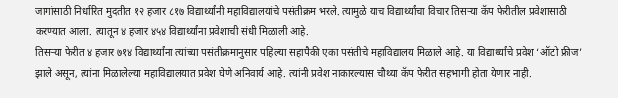जागांसाठी निर्धारित मुदतीत १२ हजार ८१७ विद्यार्थ्यांनी महाविद्यालयांचे पसंतीक्रम भरले. त्यामुळे याच विद्यार्थ्यांचा विचार तिसऱ्या कॅप फेरीतील प्रवेशासाठी करण्यात आला. त्यातून ४ हजार ४५४ विद्यार्थ्यांना प्रवेशाची संधी मिळाली आहे.
तिसऱ्या फेरीत ४ हजार ७१४ विद्यार्थ्यांना त्यांच्या पसंतीक्रमानुसार पहिल्या सहापैकी एका पसंतीचे महाविद्यालय मिळाले आहे. या विद्यार्थ्यांचे प्रवेश ‘ऑटो फ्रीज’ झाले असून, त्यांना मिळालेल्या महाविद्यालयात प्रवेश घेणे अनिवार्य आहे. त्यांनी प्रवेश नाकारल्यास चौथ्या कॅप फेरीत सहभागी होता येणार नाही.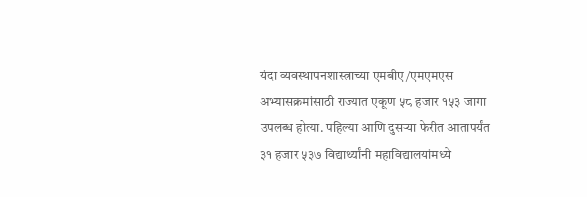यंदा व्यवस्थापनशास्त्राच्या एमबीए/एमएमएस अभ्यासक्रमांसाठी राज्यात एकूण ५८ हजार १५३ जागा उपलब्ध होत्या. पहिल्या आणि दुसऱ्या फेरीत आतापर्यंत ३१ हजार ५३७ विद्यार्थ्यांनी महाविद्यालयांमध्ये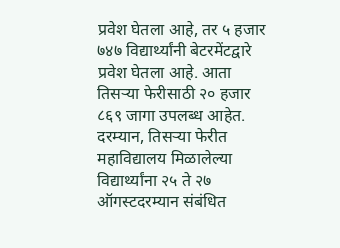प्रवेश घेतला आहे, तर ५ हजार ७४७ विद्यार्थ्यांनी बेटरमेंटद्वारे प्रवेश घेतला आहे. आता तिसऱ्या फेरीसाठी २० हजार ८६९ जागा उपलब्ध आहेत.
दरम्यान, तिसऱ्या फेरीत महाविद्यालय मिळालेल्या विद्यार्थ्यांना २५ ते २७ ऑगस्टदरम्यान संबंधित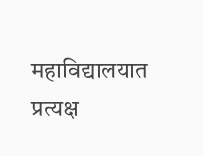महाविद्यालयात प्रत्यक्ष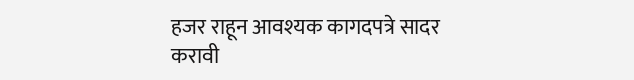हजर राहून आवश्यक कागदपत्रे सादर करावी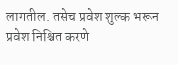लागतील. तसेच प्रवेश शुल्क भरून प्रवेश निश्चित करणे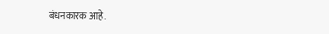बंधनकारक आहे.